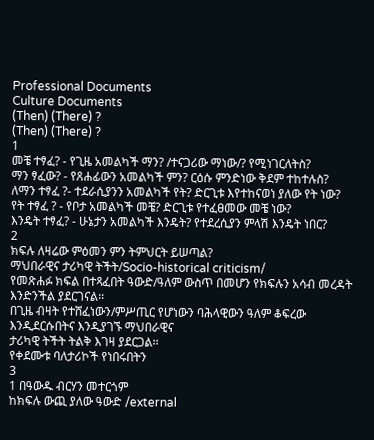Professional Documents
Culture Documents
(Then) (There) ?
(Then) (There) ?
1
መቼ ተፃፈ? - የጊዜ አመልካች ማን? /ተናጋሪው ማነው/? የሚነገርለትስ?
ማን ፃፈው? - የጸሐፊውን አመልካች ምን? ርዕሱ ምንድነው ቅደም ተከተሉስ?
ለማን ተፃፈ ?- ተደራሲያንን አመልካች የት? ድርጊቱ እየተከናወነ ያለው የት ነው?
የት ተፃፈ ? - የቦታ አመልካች መቼ? ድርጊቱ የተፈፀመው መቼ ነው?
እንዴት ተፃፈ? - ሁኔታን አመልካች እንዴት? የተደረሲያን ምላሽ እንዴት ነበር?
2
ክፍሉ ለዛሬው ምዕመን ምን ትምህርት ይሠጣል?
ማህበራዊና ታሪካዊ ትችት/Socio-historical criticism/
የመጽሐፉ ክፍል በተጻፈበት ዓውድ/ዓለም ውስጥ በመሆን የክፍሉን አሳብ መረዳት እንድንችል ያደርገናል፡፡
በጊዜ ብዛት የተሸፈነውን/ምሥጢር የሆነውን ባሕላዊውን ዓለም ቆፍረው እንዲደርሱበትና እንዲያገኙ ማህበራዊና
ታሪካዊ ትችት ትልቅ እገዛ ያደርጋል፡፡
የቀደሙቱ ባለታሪኮች የነበሩበትን
3
1 በዓውዱ ብርሃን መተርጎም
ከክፍሉ ውጪ ያለው ዓውድ /external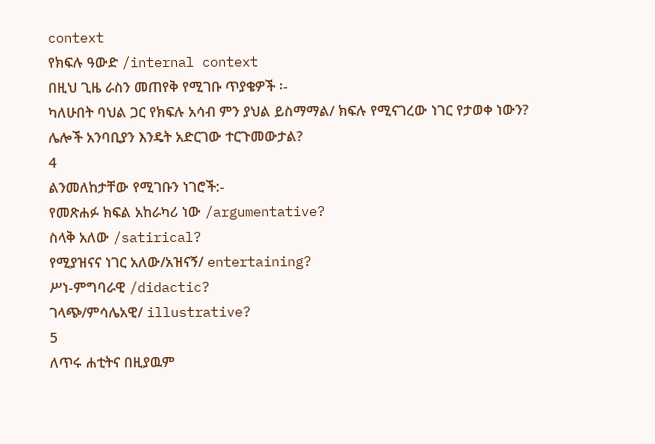context
የክፍሉ ዓውድ /internal context
በዚህ ጊዜ ራስን መጠየቅ የሚገቡ ጥያቄዎች ፡-
ካለሁበት ባህል ጋር የክፍሉ አሳብ ምን ያህል ይስማማል/ ክፍሉ የሚናገረው ነገር የታወቀ ነውን?
ሌሎች አንባቢያን እንዴት አድርገው ተርጉመውታል?
4
ልንመለከታቸው የሚገቡን ነገሮች:-
የመጽሐፉ ክፍል አከራካሪ ነው /argumentative?
ስላቅ አለው /satirical?
የሚያዝናና ነገር አለው/አዝናኝ/ entertaining?
ሥነ-ምግባራዊ /didactic?
ገላጭ/ምሳሌአዊ/ illustrative?
5
ለጥሩ ሐቲትና በዚያዉም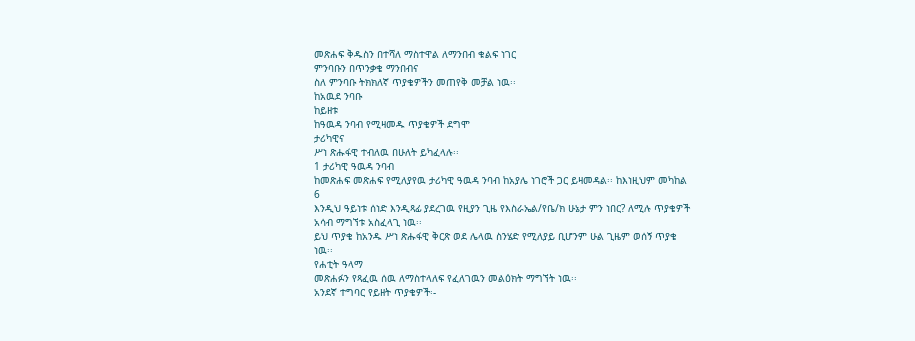መጽሐፍ ቅዱስን በተሻለ ማስተዋል ለማንበብ ቁልፍ ነገር
ምንባቡን በጥንቃቄ ማንበብና
ስለ ምንባቡ ትክክለኛ ጥያቄዎችን መጠየቅ መቻል ነዉ፡፡
ከአዉደ ንባቡ
ከይዘቱ
ከዓዉዳ ንባብ የሚዛመዱ ጥያቄዎች ደግሞ
ታሪካዊና
ሥነ ጽሑፋዊ ተብለዉ በሁለት ይካፈላሉ፡፡
1 ታሪካዊ ዓዉዳ ንባብ
ከመጽሐፍ መጽሐፍ የሚለያየዉ ታሪካዊ ዓዉዳ ንባብ ከአያሌ ነገሮች ጋር ይዛመዳል፡፡ ከእነዚህም መካከል
6
እንዲህ ዓይነቱ ሰነድ እንዲጻፊ ያደረገዉ የዚያን ጊዜ የእስራኤል/የቤ/ክ ሁኔታ ምን ነበር? ለሚሉ ጥያቄዎች
አሳብ ማግኘቱ አስፈላጊ ነዉ፡፡
ይህ ጥያቄ ከአንዱ ሥነ ጽሑፋዊ ቅርጽ ወደ ሌላዉ ስንሄድ የሚለያይ ቢሆንም ሁል ጊዜም ወሰኝ ጥያቄ
ነዉ፡፡
የሐቲት ዓላማ
መጽሐፉን የጻፈዉ ሰዉ ለማስተላለፍ የፈለገዉን መልዕክት ማግኘት ነዉ፡፡
አንደኛ ተግባር የይዘት ጥያቄዎች፡-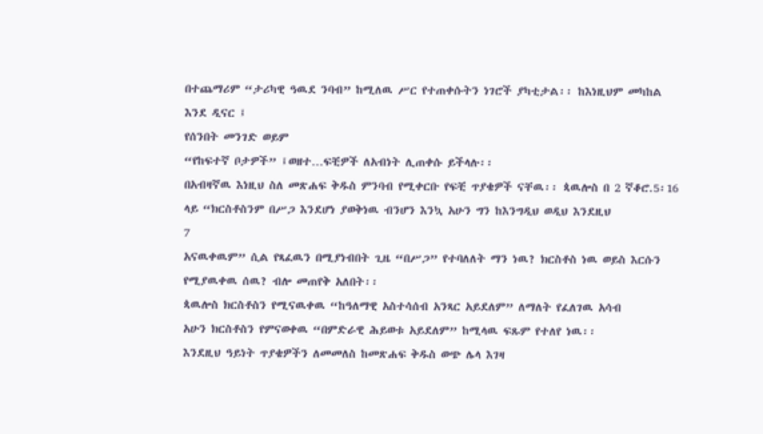በተጨማሪም “ታሪካዊ ዓዉደ ንባብ” ከሚለዉ ሥር የተጠቀሱትን ነገሮች ያካቲታል፡፡ ከእነዚህም መካከል
እንደ ዲናር ፤
የሰንበት መንገድ ወይም
“የከፍተኛ ቦታዎች” ፤ወዘተ…ፍቺዎች ለአብነት ሊጠቀሱ ይችላሉ፡፡
በአብዛኛዉ እነዚህ ስለ መጽሐፍ ቅዱስ ምንባብ የሚቀርቡ የፍቺ ጥያቄዎች ናቸዉ፡፡ ጳዉሎስ በ 2 ኛቆሮ.5፡16
ላይ “ክርስቶስንም በሥጋ እንደሆነ ያወቅነዉ ብንሆን እንኳ አሁን ግን ከእንግዲህ ወዲህ እንደዚህ
7
አናዉቀዉም” ሲል የጻፈዉን በሚያነብበት ጊዜ “በሥጋ” የተባለለት ማን ነዉ? ክርስቶስ ነዉ ወይስ እርሱን
የሚያዉቀዉ ሰዉ? ብሎ መጠየቅ አለበት፡፡
ጳዉሎስ ክርስቶስን የሚናዉቀዉ “ከዓለማዊ አስተሳሰብ አንጻር አይደለም” ለማለት የፈለገዉ አሳብ
አሁን ክርስቶስን የምናወቀዉ “በምድራዊ ሕይወቱ አይደለም” ከሚላዉ ፍጹም የተለየ ነዉ፡፡
እንደዚህ ዓይነት ጥያቄዎችን ለመመለስ ከመጽሐፍ ቅዱስ ወጭ ሌላ እገዛ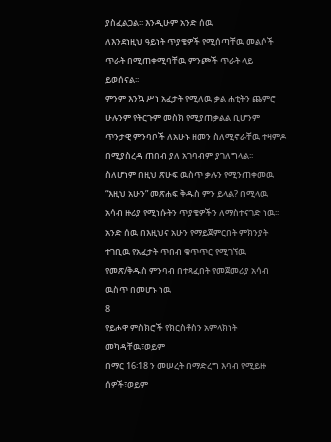ያስፈልጋል፡፡ እንዲሁም አንድ ሰዉ
ለእንደነዚህ ዓይነት ጥያቄዎች የሚሰጣቸዉ መልሶች ጥራት በሚጠቀሚባቸዉ ምንጮች ጥራት ላይ
ይወሰናል፡፡
ምንም እንኳ ሥነ አፈታት የሚለዉ ቃል ሐቲትን ጨምሮ ሁሉንም የትርጉም መስክ የሚያጠቃልል ቢሆንም
ጥንታዊ ምንባቦች ለአሁኑ ዘመን ስለሚኖራቸዉ ተዛምዶ በሚያስረዳ ጠበብ ያለ አገባብም ያገለግላል፡፡
ስለሆነም በዚህ ጽሁፍ ዉስጥ ቃሉን የሚንጠቀመዉ “እዚህ አሁን” መጽሐፍ ቅዱስ ምን ይላል? በሚላዉ
አሳብ ዙሪያ የሚነሱትን ጥያቄዎችን ለማስተናገድ ነዉ፡፡
አንድ ሰዉ በእዚህና አሁን የማይጀምርበት ምክንያት ተገቢዉ የአፈታት ጥበብ ቁጥጥር የሚገኘዉ
የመጽ/ቅዱስ ምንባብ በተጻፈበት የመጀመሪያ አሳብ ዉስጥ በመሆኑ ነዉ
8
የይሖዋ ምስክሮች የክርስቶስን አምላክነት መካዳቸዉ፣ወይም
በማር 16፡18 ን መሠረት በማድረግ እባብ የሚይዙ ሰዎች፣ወይም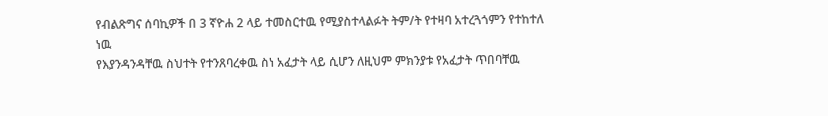የብልጽግና ሰባኪዎች በ 3 ኛዮሐ 2 ላይ ተመስርተዉ የሚያስተላልፉት ትም/ት የተዛባ አተረጓጎምን የተከተለ ነዉ
የእያንዳንዳቸዉ ስህተት የተንጸባረቀዉ ስነ አፈታት ላይ ሲሆን ለዚህም ምክንያቱ የአፈታት ጥበባቸዉ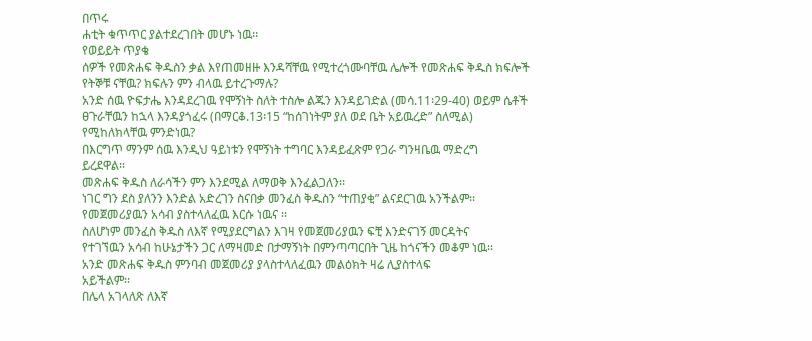በጥሩ
ሐቲት ቁጥጥር ያልተደረገበት መሆኑ ነዉ፡፡
የወይይት ጥያቄ
ሰዎች የመጽሐፍ ቅዱስን ቃል እየጠመዘዙ እንዳሻቸዉ የሚተረጎሙባቸዉ ሌሎች የመጽሐፍ ቅዱስ ክፍሎች
የትኞቹ ናቸዉ? ክፍሉን ምን ብላዉ ይተረጉማሉ?
አንድ ሰዉ ዮፍታሔ እንዳደረገዉ የሞኝነት ስለት ተስሎ ልጁን እንዳይገድል (መሳ.11፡29-40) ወይም ሴቶች
ፀጉራቸዉን ከኋላ እንዳያጎፈሩ (በማርቆ.13፡15 “ከሰገነትም ያለ ወደ ቤት አይዉረድ” ስለሚል)
የሚከለክላቸዉ ምንድነዉ?
በእርግጥ ማንም ሰዉ እንዲህ ዓይነቱን የሞኝነት ተግባር እንዳይፈጽም የጋራ ግንዛቤዉ ማድረግ
ይረደዋል፡፡
መጽሐፍ ቅዱስ ለራሳችን ምን እንደሚል ለማወቅ እንፈልጋለን፡፡
ነገር ግን ደስ ያለንን እንድል አድረገን ስናበቃ መንፈስ ቅዱስን “ተጠያቂ” ልናደርገዉ አንችልም፡፡
የመጀመሪያዉን አሳብ ያስተላለፈዉ እርሱ ነዉና ፡፡
ስለሆነም መንፈስ ቅዱስ ለእኛ የሚያደርግልን እገዛ የመጀመሪያዉን ፍቺ እንድናገኝ መርዳትና
የተገኘዉን አሳብ ከሁኔታችን ጋር ለማዛመድ በታማኝነት በምንጣጣርበት ጊዜ ከጎናችን መቆም ነዉ፡፡
አንድ መጽሐፍ ቅዱስ ምንባብ መጀመሪያ ያላስተላለፈዉን መልዕክት ዛሬ ሊያስተላፍ
አይችልም፡፡
በሌላ አገላለጽ ለእኛ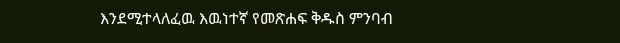እንደሚተላለፈዉ እዉነተኛ የመጽሐፍ ቅዱስ ምንባብ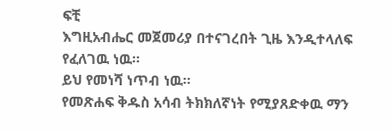ፍቺ
እግዚአብሔር መጀመሪያ በተናገረበት ጊዜ እንዲተላለፍ የፈለገዉ ነዉ፡፡
ይህ የመነሻ ነጥብ ነዉ፡፡
የመጽሐፍ ቅዱስ አሳብ ትክክለኛነት የሚያጸድቀዉ ማን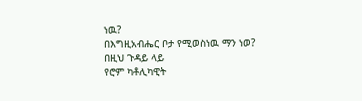ነዉ?
በእግዚአብሔር ቦታ የሚወስነዉ ማን ነወ?
በዚህ ጉዳይ ላይ
የሮም ካቶሊካዊት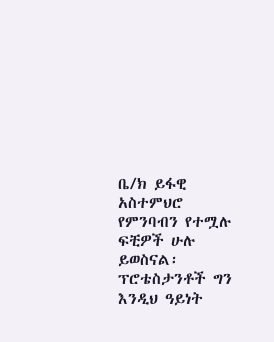ቤ/ክ ይፋዊ አስተምህሮ የምንባብን የተሟሉ ፍቺዎች ሁሉ ይወስናል፡
ፕሮቴስታንቶች ግን እንዲህ ዓይነት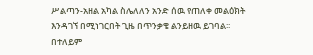ሥልጣን-አዘል አካል ስሌለለን አንድ ሰዉ የጠለቀ መልዕክት
እንዳገኘ በሚነገርበት ጊዜ በጥንቃቄ ልንይዘዉ ይገባል፡፡
በተለይም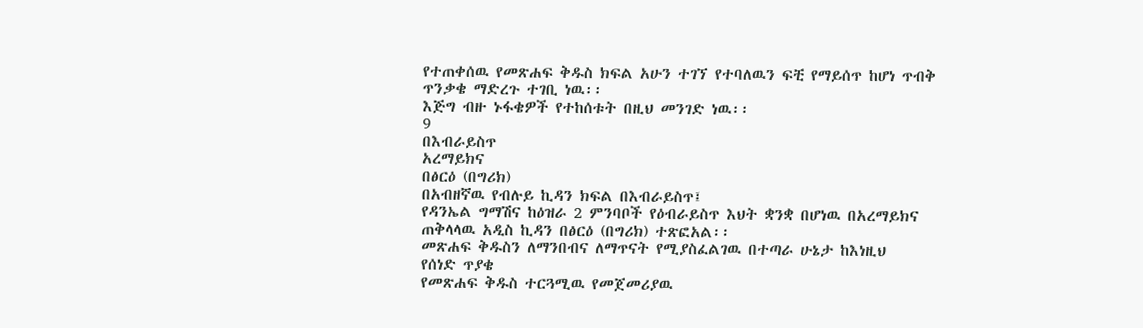የተጠቀሰዉ የመጽሐፍ ቅዱስ ክፍል አሁን ተገኘ የተባለዉን ፍቺ የማይሰጥ ከሆነ ጥብቅ
ጥንቃቄ ማድረጉ ተገቢ ነዉ፡፡
እጅግ ብዙ ኑፋቄዎች የተከሰቱት በዚህ መንገድ ነዉ፡፡
9
በእብራይስጥ
አረማይክና
በፅርዕ (በግሪክ)
በአብዘኛዉ የብሉይ ኪዳን ክፍል በእብራይስጥ፤
የዳንኤል ግማሽና ከዕዝራ 2 ምንባቦች የዕብራይስጥ እህት ቋንቋ በሆነዉ በአረማይክና
ጠቅላላዉ አዲስ ኪዳን በፅርዕ (በግሪክ) ተጽፎአል፡፡
መጽሐፍ ቅዱስን ለማንበብና ለማጥናት የሚያስፈልገዉ በተጣራ ሁኔታ ከእነዚህ
የሰነድ ጥያቄ
የመጽሐፍ ቅዱስ ተርጓሚዉ የመጀመሪያዉ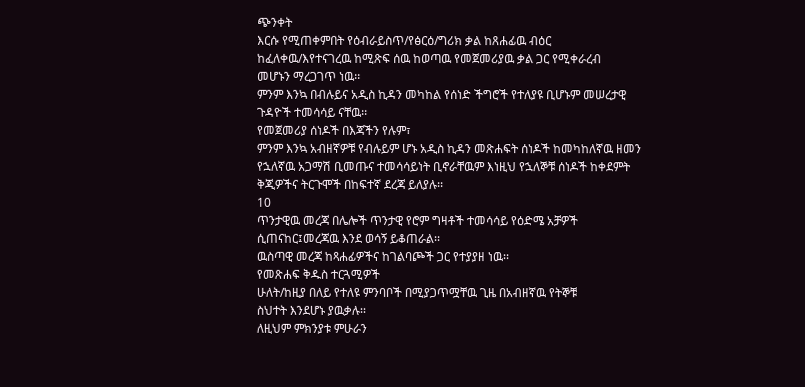ጭንቀት
እርሱ የሚጠቀምበት የዕብራይስጥ/የፅርዕ/ግሪክ ቃል ከጸሐፊዉ ብዕር
ከፈለቀዉ/እየተናገረዉ ከሚጽፍ ሰዉ ከወጣዉ የመጀመሪያዉ ቃል ጋር የሚቀራረብ
መሆኑን ማረጋገጥ ነዉ፡፡
ምንም እንኳ በብሉይና አዲስ ኪዳን መካከል የሰነድ ችግሮች የተለያዩ ቢሆኑም መሠረታዊ
ጉዳዮች ተመሳሳይ ናቸዉ፡፡
የመጀመሪያ ሰነዶች በእጃችን የሉም፣
ምንም እንኳ አብዘኛዎቹ የብሉይም ሆኑ አዲስ ኪዳን መጽሐፍት ሰነዶች ከመካከለኛዉ ዘመን
የኋለኛዉ አጋማሽ ቢመጡና ተመሳሳይነት ቢኖራቸዉም እነዚህ የኋለኞቹ ሰነዶች ከቀደምት
ቅጂዎችና ትርጉሞች በከፍተኛ ደረጃ ይለያሉ፡፡
10
ጥንታዊዉ መረጃ በሌሎች ጥንታዊ የሮም ግዛቶች ተመሳሳይ የዕድሜ አቻዎች
ሲጠናከር፤መረጃዉ እንደ ወሳኝ ይቆጠራል፡፡
ዉስጣዊ መረጃ ከጻሐፊዎችና ከገልባጮች ጋር የተያያዘ ነዉ፡፡
የመጽሐፍ ቅዱስ ተርጓሚዎች
ሁለት/ከዚያ በለይ የተለዩ ምንባቦች በሚያጋጥሟቸዉ ጊዜ በአብዘኛዉ የትኞቹ
ስህተት እንደሆኑ ያዉቃሉ፡፡
ለዚህም ምክንያቱ ምሁራን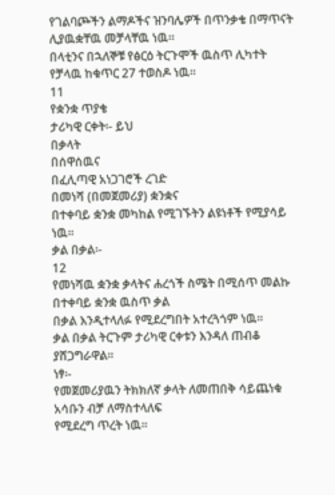የገልባጮችን ልማዶችና ዝንባሌዎች በጥንቃቄ በማጥናት
ሊያዉቋቸዉ መቻላቸዉ ነዉ፡፡
በላቲንና በኋለኞቹ የፅርዕ ትርጉሞች ዉስጥ ሊካተት የቻላዉ ከቁጥር 27 ተወስዶ ነዉ፡፡
11
የቋንቋ ጥያቄ
ታሪካዊ ርቀት፡- ይህ
በቃላት
በሰዋሰዉና
በፈሊጣዊ አነጋገሮች ረገድ
በመነሻ (በመጀመሪያ) ቋንቋና
በተቀባይ ቋንቋ መካከል የሚገኙትን ልዩነቶች የሚያሳይ ነዉ፡፡
ቃል በቃል፡-
12
የመነሻዉ ቋንቋ ቃላትና ሐረጎች ስሜት በሚሰጥ መልኩ በተቀባይ ቋንቋ ዉስጥ ቃል
በቃል እንዲተላለፉ የሚደረግበት አተረጓጎም ነዉ፡፡
ቃል በቃል ትርጉም ታሪካዊ ርቀቱን እንዳለ ጠብቆ ያሸጋግራዋል፡፡
ነፃ፡-
የመጀመሪያዉን ትክክለኛ ቃላት ለመጠበቅ ሳይጨነቁ አሳቡን ብቻ ለማስተላለፍ
የሚደረግ ጥረት ነዉ፡፡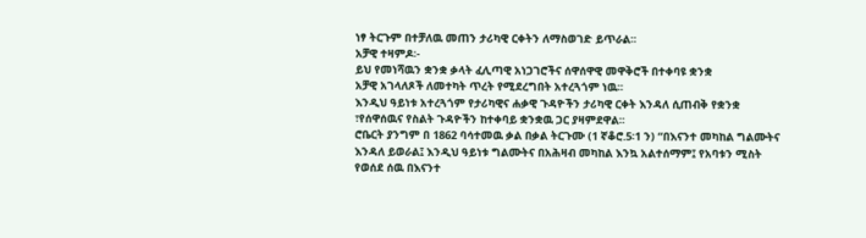ነፃ ትርጉም በተቻለዉ መጠን ታሪካዊ ርቀትን ለማስወገድ ይጥራል፡፡
አቻዊ ተዛምዶ፡-
ይህ የመነሻዉን ቋንቋ ቃላት ፈሊጣዊ አነጋገሮችና ሰዋሰዋዊ መዋቅሮች በተቀባዩ ቋንቋ
አቻዊ አገላለጾች ለመተካት ጥረት የሚደረግበት አተረጓጎም ነዉ፡፡
እንዲህ ዓይነቱ አተረጓጎም የታሪካዊና ሐቃዊ ጉዳዮችን ታሪካዊ ርቀት እንዳለ ሲጠብቅ የቋንቋ
፣የሰዋሰዉና የስልት ጉዳዮችን ከተቀባይ ቋንቋዉ ጋር ያዛምደዋል፡፡
ሮቤርት ያንግም በ 1862 ባሳተመዉ ቃል በቃል ትርጉሙ (1 ኛቆሮ.5፡1 ን) “በእናንተ መካከል ግልሙትና
እንዳለ ይወራል፤ እንዲህ ዓይነቱ ግልሙትና በአሕዛብ መካከል እንኳ አልተሰማም፤ የአባቱን ሚስት
የወሰደ ሰዉ በእናንተ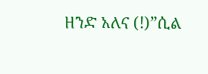ዘንድ አለና (!)”ሲል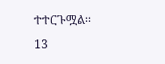ተተርጉሟል፡፡
13